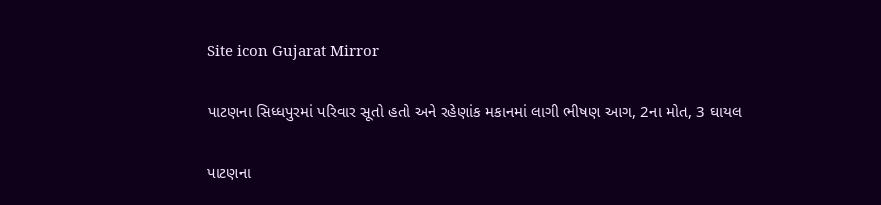Site icon Gujarat Mirror

પાટણના સિધ્ધપુરમાં પરિવાર સૂતો હતો અને રહેણાંક મકાનમાં લાગી ભીષણ આગ, 2ના મોત, 3 ઘાયલ

પાટણના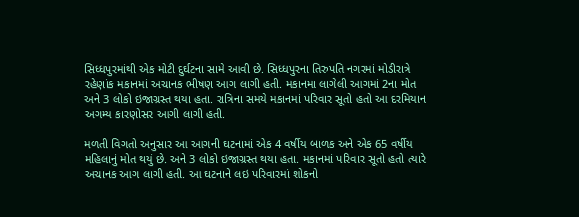સિધ્ધપુરમાંથી એક મોટી દુર્ઘટના સામે આવી છે. સિધ્ધપુરના તિરુપતિ નગરમાં મોડીરાત્રે રહેણાંક મકાનમાં અચાનક ભીષણ આગ લાગી હતી. મકાનમા લાગેલી આગમાં 2ના મોત અને 3 લોકો ઇજાગ્રસ્ત થયા હતા. રાત્રિના સમયે મકાનમાં પરિવાર સૂતો હતો આ દરમિયાન અગમ્ય કારણોસર આગી લાગી હતી.

મળતી વિગતો અનુસાર આ આગની ઘટનામાં એક 4 વર્ષીય બાળક અને એક 65 વર્ષીય મહિલાનું મોત થયું છે. અને 3 લોકો ઇજાગ્રસ્ત થયા હતા. મકાનમાં પરિવાર સૂતો હતો ત્યારે અચાનક આગ લાગી હતી. આ ઘટનાને લઇ પરિવારમાં શોકનો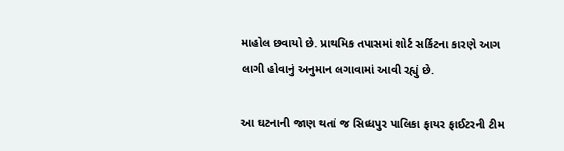માહોલ છવાયો છે. પ્રાથમિક તપાસમાં શોર્ટ સર્કિટના કારણે આગ લાગી હોવાનું અનુમાન લગાવામાં આવી રહ્યું છે.

આ ઘટનાની જાણ થતાં જ સિધ્ધપુર પાલિકા ફાયર ફાઈટરની ટીમ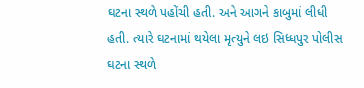ઘટના સ્થળે પહોંચી હતી. અને આગને કાબુમાં લીધી હતી. ત્યારે ઘટનામાં થયેલા મૃત્યુને લઇ સિધ્ધપુર પોલીસ ઘટના સ્થળે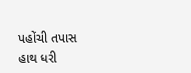પહોંચી તપાસ હાથ ધરી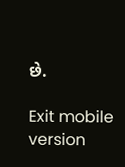છે.

Exit mobile version